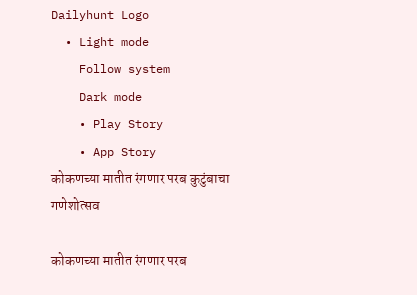Dailyhunt Logo
  • Light mode
    Follow system
    Dark mode
    • Play Story
    • App Story
कोकणच्या मातीत रंगणार परब कुटुंबाचा गणेशोत्सव

कोकणच्या मातीत रंगणार परब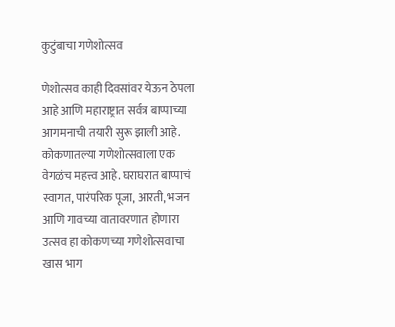कुटुंबाचा गणेशोत्सव

णेशोत्सव काही दिवसांवर येऊन ठेपला आहे आणि महाराष्ट्रात सर्वत्र बाप्पाच्या आगमनाची तयारी सुरू झाली आहे. कोकणातल्या गणेशोत्सवाला एक वेगळंच महत्त्व आहे. घराघरात बाप्पाचं स्वागत, पारंपरिक पूजा, आरती, भजन आणि गावच्या वातावरणात होणारा उत्सव हा कोकणच्या गणेशोत्सवाचा खास भाग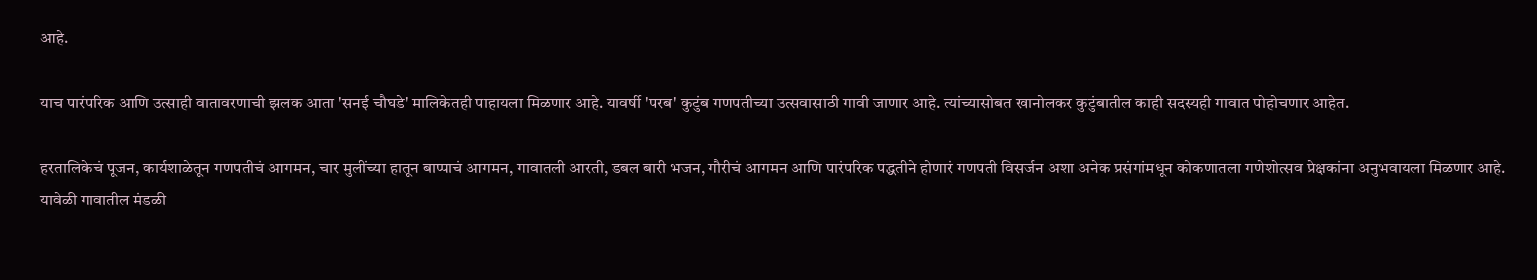आहे.

याच पारंपरिक आणि उत्साही वातावरणाची झलक आता 'सनई चौघडे' मालिकेतही पाहायला मिळणार आहे. यावर्षी 'परब' कुटुंब गणपतीच्या उत्सवासाठी गावी जाणार आहे. त्यांच्यासोबत खानोलकर कुटुंबातील काही सदस्यही गावात पोहोचणार आहेत.

हरतालिकेचं पूजन, कार्यशाळेतून गणपतीचं आगमन, चार मुलींच्या हातून बाप्पाचं आगमन, गावातली आरती, डबल बारी भजन, गौरीचं आगमन आणि पारंपरिक पद्धतीने होणारं गणपती विसर्जन अशा अनेक प्रसंगांमधून कोकणातला गणेशोत्सव प्रेक्षकांना अनुभवायला मिळणार आहे. यावेळी गावातील मंडळी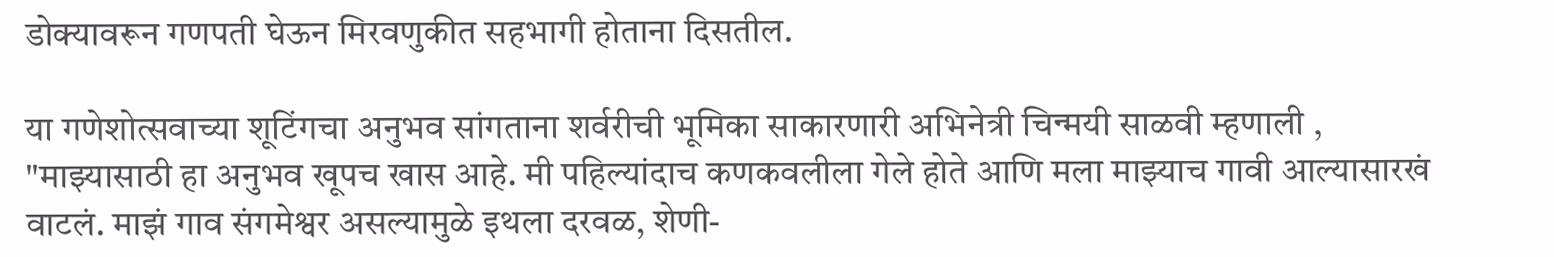डोक्यावरून गणपती घेऊन मिरवणुकीत सहभागी होताना दिसतील.

या गणेशोत्सवाच्या शूटिंगचा अनुभव सांगताना शर्वरीची भूमिका साकारणारी अभिनेत्री चिन्मयी साळवी म्हणाली , "माझ्यासाठी हा अनुभव खूपच खास आहे. मी पहिल्यांदाच कणकवलीला गेले होते आणि मला माझ्याच गावी आल्यासारखं वाटलं. माझं गाव संगमेश्वर असल्यामुळे इथला दरवळ, शेणी-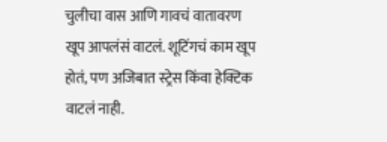चुलीचा वास आणि गावचं वातावरण खूप आपलंसं वाटलं. शूटिंगचं काम खूप होतं, पण अजिबात स्ट्रेस किंवा हेक्टिक वाटलं नाही.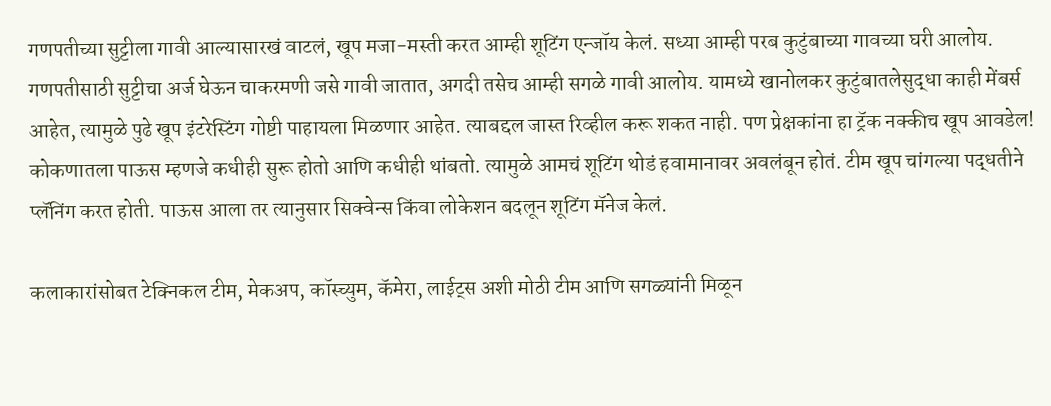गणपतीच्या सुट्टीला गावी आल्यासारखं वाटलं, खूप मजा-मस्ती करत आम्ही शूटिंग एन्जॉय केलं. सध्या आम्ही परब कुटुंबाच्या गावच्या घरी आलोय. गणपतीसाठी सुट्टीचा अर्ज घेऊन चाकरमणी जसे गावी जातात, अगदी तसेच आम्ही सगळे गावी आलोय. यामध्ये खानोलकर कुटुंबातलेसुद्धा काही मेंबर्स आहेत, त्यामुळे पुढे खूप इंटरेस्टिंग गोष्टी पाहायला मिळणार आहेत. त्याबद्दल जास्त रिव्हील करू शकत नाही. पण प्रेक्षकांना हा ट्रॅक नक्कीच खूप आवडेल! कोकणातला पाऊस म्हणजे कधीही सुरू होतो आणि कधीही थांबतो. त्यामुळे आमचं शूटिंग थोडं हवामानावर अवलंबून होतं. टीम खूप चांगल्या पद्धतीने प्लॅनिंग करत होती. पाऊस आला तर त्यानुसार सिक्वेन्स किंवा लोकेशन बदलून शूटिंग मॅनेज केलं.

कलाकारांसोबत टेक्निकल टीम, मेकअप, कॉस्च्युम, कॅमेरा, लाईट्स अशी मोठी टीम आणि सगळ्यांनी मिळून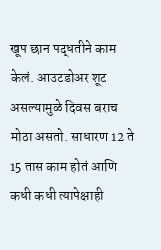खूप छान पद्धतीने काम केलं. आउटडोअर शूट असल्यामुळे दिवस बराच मोठा असतो. साधारण 12 ते 15 तास काम होतं आणि कधी कधी त्यापेक्षाही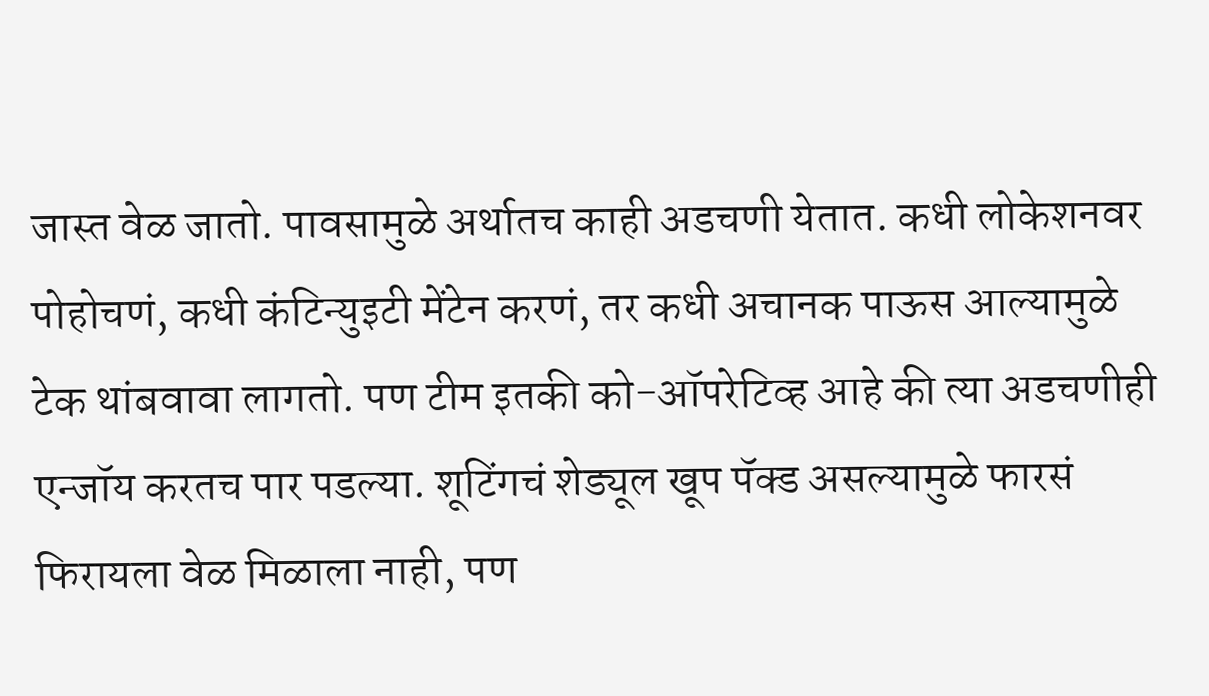जास्त वेळ जातो. पावसामुळे अर्थातच काही अडचणी येतात. कधी लोकेशनवर पोहोचणं, कधी कंटिन्युइटी मेंटेन करणं, तर कधी अचानक पाऊस आल्यामुळे टेक थांबवावा लागतो. पण टीम इतकी को-ऑपरेटिव्ह आहे की त्या अडचणीही एन्जॉय करतच पार पडल्या. शूटिंगचं शेड्यूल खूप पॅक्ड असल्यामुळे फारसं फिरायला वेळ मिळाला नाही, पण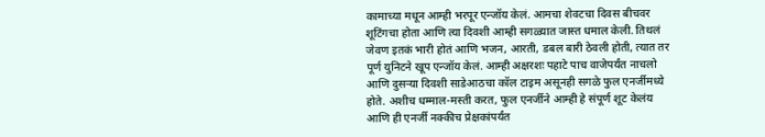कामाच्या मधून आम्ही भरपूर एन्जॉय केलं. आमचा शेवटचा दिवस बीचवर शूटिंगचा होता आणि त्या दिवशी आम्ही सगळ्यात जास्त धमाल केली. तिथलं जेवण इतकं भारी होतं आणि भजन, आरती, डबल बारी ठेवली होती, त्यात तर पूर्ण युनिटने खूप एन्जॉय केलं. आम्ही अक्षरशः पहाटे पाच वाजेपर्यंत नाचलो आणि दुसऱ्या दिवशी साडेआठचा कॉल टाइम असूनही सगळे फुल एनर्जीमध्ये होते. अशीच धम्माल-मस्ती करत, फुल एनर्जीने आम्ही हे संपूर्ण शूट केलंय आणि ही एनर्जी नक्कीच प्रेक्षकांपर्यंत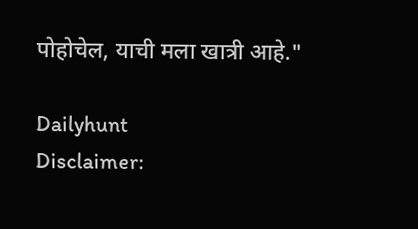पोहोचेल, याची मला खात्री आहे."

Dailyhunt
Disclaimer: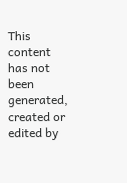This content has not been generated, created or edited by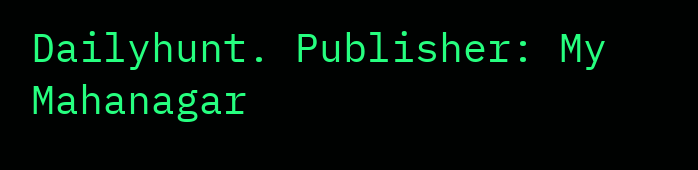Dailyhunt. Publisher: My Mahanagar